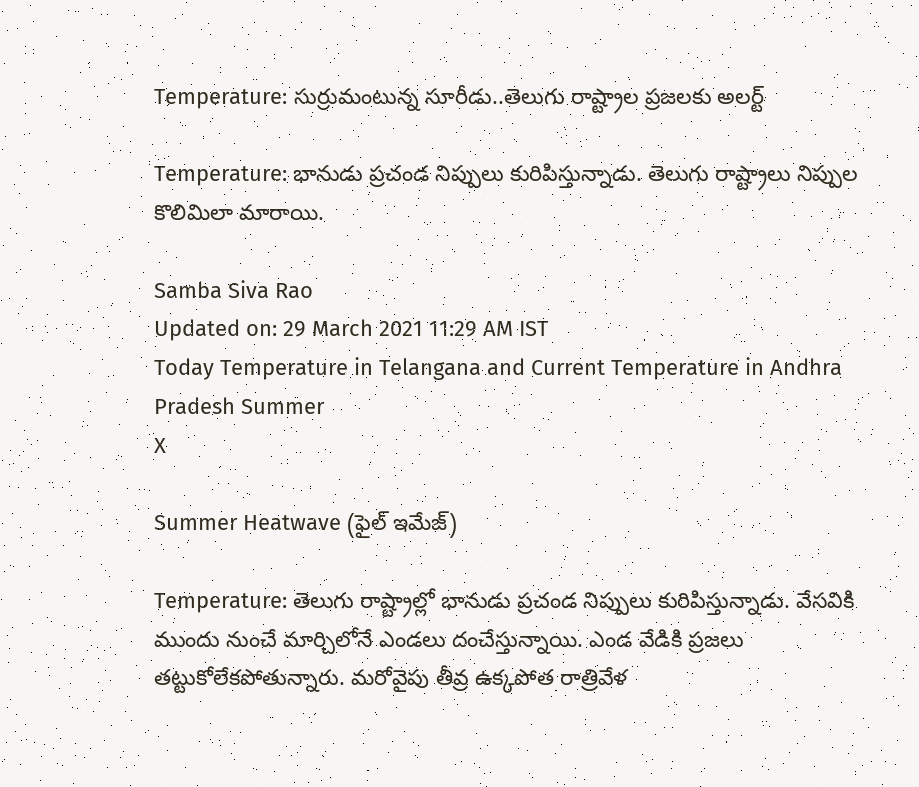Temperature: సుర్రుమంటున్న సూరీడు..తెలుగు రాష్ట్రాల ప్రజలకు అలర్ట్

Temperature: భానుడు ప్రచండ నిప్పులు కురిపిస్తున్నాడు. తెలుగు రాష్ట్రాలు నిప్పుల కొలిమిలా మారాయి.

Samba Siva Rao
Updated on: 29 March 2021 11:29 AM IST
Today Temperature in Telangana and Current Temperature in Andhra Pradesh Summer
X

Summer Heatwave (ఫైల్ ఇమేజ్)

Temperature: తెలుగు రాష్ట్రాల్లో భానుడు ప్రచండ నిప్పులు కురిపిస్తున్నాడు. వేసవికి ముందు నుంచే మార్చిలోనే ఎండలు దంచేస్తున్నాయి. ఎండ వేడికి ప్రజలు తట్టుకోలేకపోతున్నారు. మరోవైపు తీవ్ర ఉక్కపోత రాత్రివేళ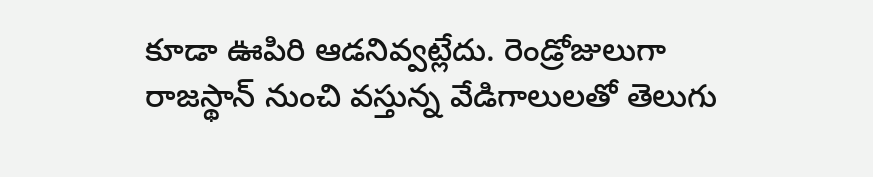కూడా ఊపిరి ఆడనివ్వట్లేదు. రెండ్రోజులుగా రాజస్థాన్ నుంచి వస్తున్న వేడిగాలులతో తెలుగు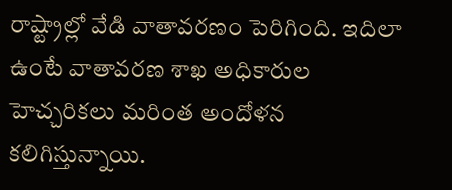రాష్ట్రాల్లో వేడి వాతావరణం పెరిగింది. ఇదిలా ఉంటే వాతావరణ శాఖ అధికారుల హెచ్చరికలు మరింత అందోళన కలిగిస్తున్నాయి.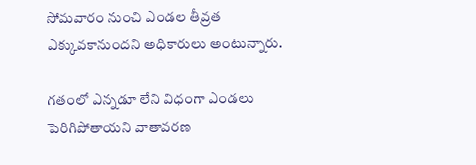సోమవారం నుంచి ఎండల తీవ్రత ఎక్కువకానుందని అధికారులు అంటున్నారు.

గతంలో ఎన్నడూ లేని విధంగా ఎండలు పెరిగిపోతాయని వాతావరణ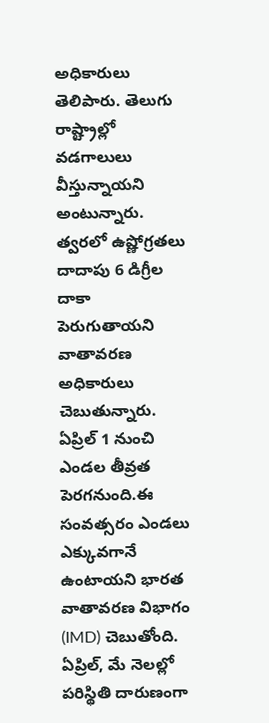అధికారులు తెలిపారు. తెలుగు రాష్ట్రాల్లో వడగాలులు వీస్తున్నాయని అంటున్నారు. త్వరలో ఉష్ణోగ్రతలు దాదాపు 6 డిగ్రీల దాకా పెరుగుతాయని వాతావరణ అధికారులు చెబుతున్నారు. ఏప్రిల్ 1 నుంచి ఎండల తీవ్రత పెరగనుంది.ఈ సంవత్సరం ఎండలు ఎక్కువగానే ఉంటాయని భారత వాతావరణ విభాగం (IMD) చెబుతోంది. ఏప్రిల్, మే నెలల్లో పరిస్థితి దారుణంగా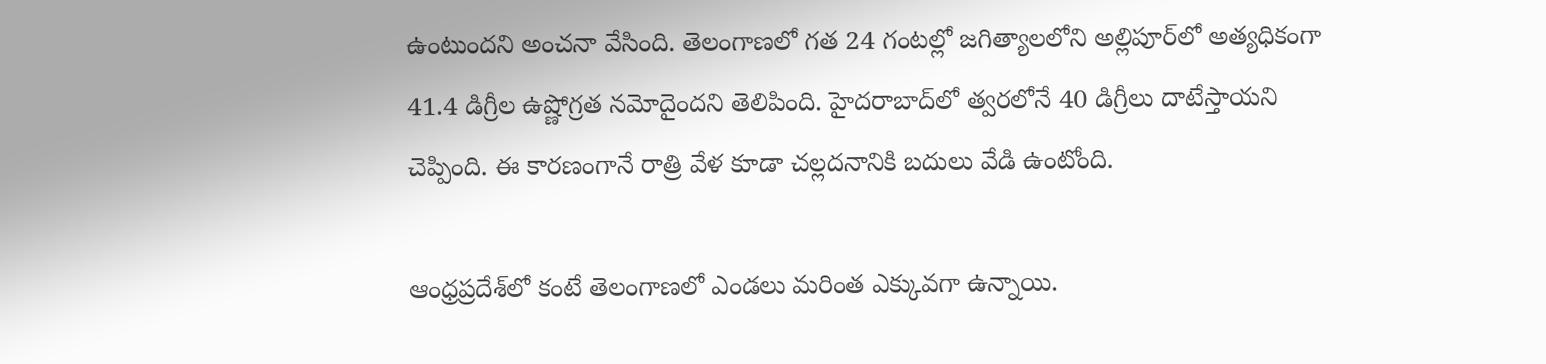ఉంటుందని అంచనా వేసింది. తెలంగాణలో గత 24 గంటల్లో జగిత్యాలలోని అల్లిపూర్‌లో అత్యధికంగా 41.4 డిగ్రీల ఉష్ణోగ్రత నమోదైందని తెలిపింది. హైదరాబాద్‌లో త్వరలోనే 40 డిగ్రీలు దాటేస్తాయని చెప్పింది. ఈ కారణంగానే రాత్రి వేళ కూడా చల్లదనానికి బదులు వేడి ఉంటోంది.

ఆంధ్రప్రదేశ్‌లో కంటే తెలంగాణలో ఎండలు మరింత ఎక్కువగా ఉన్నాయి.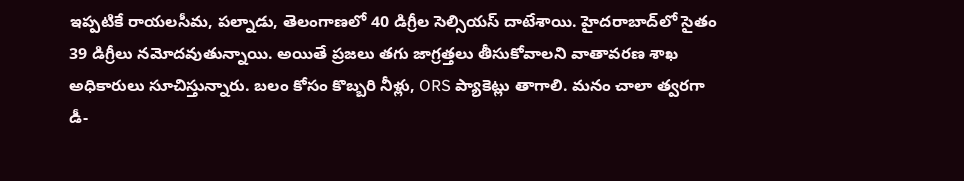ఇప్పటికే రాయలసీమ, పల్నాడు, తెలంగాణలో 40 డిగ్రీల సెల్సియస్ దాటేశాయి. హైదరాబాద్‌లో సైతం 39 డిగ్రీలు నమోదవుతున్నాయి. అయితే ప్రజలు తగు జాగ్రత్తలు తీసుకోవాలని వాతావరణ శాఖ అధికారులు సూచిస్తున్నారు. బలం కోసం కొబ్బరి నీళ్లు, ORS ప్యాకెట్లు తాగాలి. మనం చాలా త్వరగా డీ-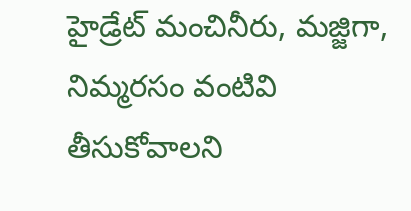హైడ్రేట్ మంచినీరు, మజ్జిగా, నిమ్మరసం వంటివి తీసుకోవాలని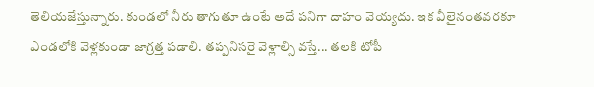తెలియజేస్తున్నారు. కుండలో నీరు తాగుతూ ఉంటే అదే పనిగా దాహం వెయ్యదు. ఇక వీలైనంతవరకూ ఎండలోకి వెళ్లకుండా జాగ్రత్త పడాలి. తప్పనిసరై వెళ్లాల్సి వస్తే... తలకి టోపీ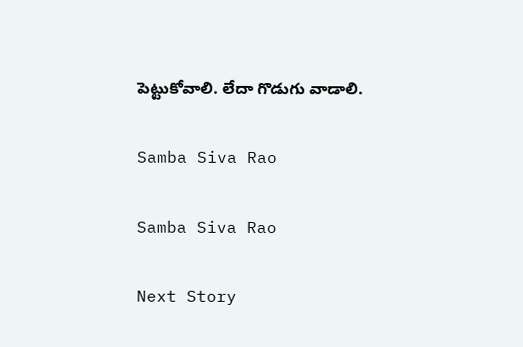పెట్టుకోవాలి. లేదా గొడుగు వాడాలి.

Samba Siva Rao

Samba Siva Rao

Next Story